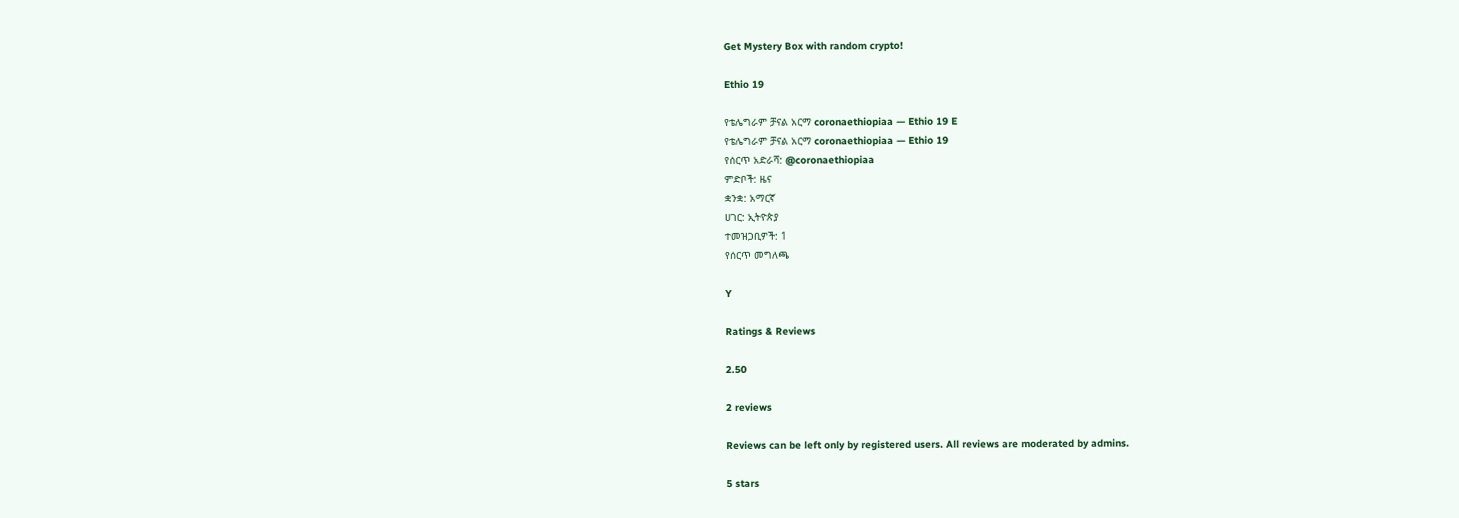Get Mystery Box with random crypto!

Ethio 19

የቴሌግራም ቻናል አርማ coronaethiopiaa — Ethio 19 E
የቴሌግራም ቻናል አርማ coronaethiopiaa — Ethio 19
የሰርጥ አድራሻ: @coronaethiopiaa
ምድቦች: ዜና
ቋንቋ: አማርኛ
ሀገር: ኢትዮጵያ
ተመዝጋቢዎች: 1
የሰርጥ መግለጫ

Y

Ratings & Reviews

2.50

2 reviews

Reviews can be left only by registered users. All reviews are moderated by admins.

5 stars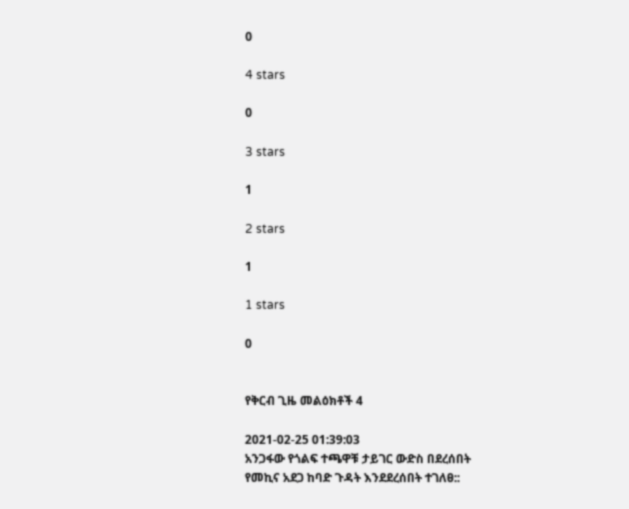0

4 stars

0

3 stars

1

2 stars

1

1 stars

0


የቅርብ ጊዜ መልዕክቶች 4

2021-02-25 01:39:03
አንጋፋው የጎልፍ ተጫዋቹ ታይገር ውድስ በደረሰበት የመኪና አደጋ ከባድ ጉዳት እንደደረሰበት ተገለፀ::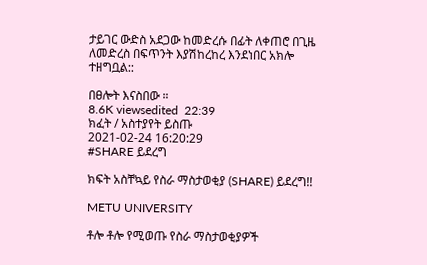ታይገር ውድስ አደጋው ከመድረሱ በፊት ለቀጠሮ በጊዜ ለመድረስ በፍጥንት እያሽከረከረ እንደነበር አክሎ ተዘግቧል::

በፀሎት እናስበው ።
8.6K viewsedited  22:39
ክፈት / አስተያየት ይስጡ
2021-02-24 16:20:29
#SHARE ይደረግ

ክፍት አስቸኳይ የስራ ማስታወቂያ (SHARE) ይደረግ!!

METU UNIVERSITY

ቶሎ ቶሎ የሚወጡ የስራ ማስታወቂያዎች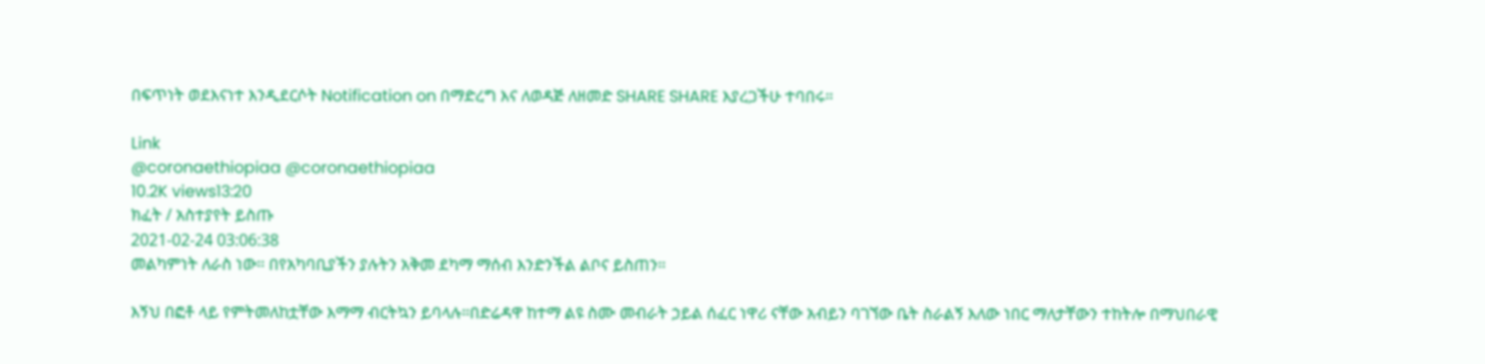በፍጥነት ወደእናነተ እንዲደርሶት Notification on በማድረግ እና ለወዳጅ ለዘመድ SHARE SHARE እያረጋችሁ ተባበሩ።

Link
@coronaethiopiaa @coronaethiopiaa
10.2K views13:20
ክፈት / አስተያየት ይስጡ
2021-02-24 03:06:38
መልካምነት ለራስ ነው። በየአካባቢያችን ያሉትን አቅመ ደካማ ማሰብ እንድንችል ልቦና ይስጠን።

እኝህ በፎቶ ላይ የምትመለከቷቸው እማማ ብርትኳን ይባላሉ።በድሬዳዋ ከተማ ልዩ ስሙ መብራት ኃይል ሰፈር ነዋሪ ናቸው አብይን ባገኘው ቤት ስራልኝ እለው ነበር ማለታቸውን ተከትሎ በማህበራዊ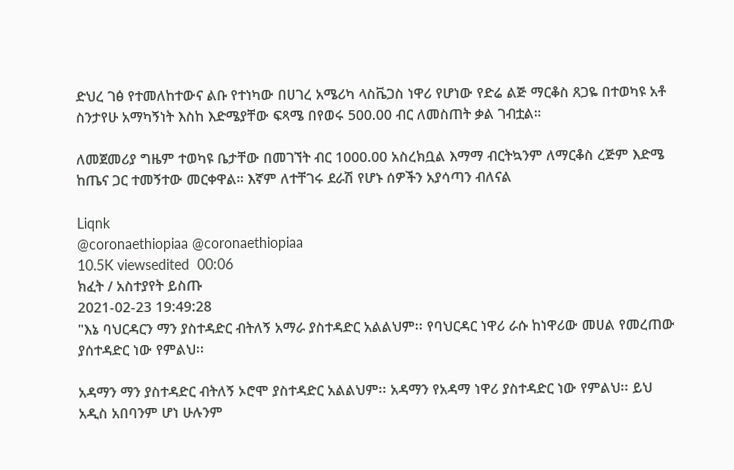ድህረ ገፅ የተመለከተውና ልቡ የተነካው በሀገረ አሜሪካ ላስቬጋስ ነዋሪ የሆነው የድሬ ልጅ ማርቆስ ጸጋዬ በተወካዩ አቶ ስንታየሁ አማካኝነት እስከ እድሜያቸው ፍጻሜ በየወሩ 500.00 ብር ለመስጠት ቃል ገብቷል።

ለመጀመሪያ ግዜም ተወካዩ ቤታቸው በመገኘት ብር 1000.00 አስረክቧል እማማ ብርትኳንም ለማርቆስ ረጅም እድሜ ከጤና ጋር ተመኝተው መርቀዋል። እኛም ለተቸገሩ ደራሽ የሆኑ ሰዎችን አያሳጣን ብለናል

Liqnk
@coronaethiopiaa @coronaethiopiaa
10.5K viewsedited  00:06
ክፈት / አስተያየት ይስጡ
2021-02-23 19:49:28
"እኔ ባህርዳርን ማን ያስተዳድር ብትለኝ አማራ ያስተዳድር አልልህም፡፡ የባህርዳር ነዋሪ ራሱ ከነዋሪው መሀል የመረጠው ያሰተዳድር ነው የምልህ፡፡

አዳማን ማን ያስተዳድር ብትለኝ ኦሮሞ ያስተዳድር አልልህም፡፡ አዳማን የአዳማ ነዋሪ ያስተዳድር ነው የምልህ፡፡ ይህ አዲስ አበባንም ሆነ ሁሉንም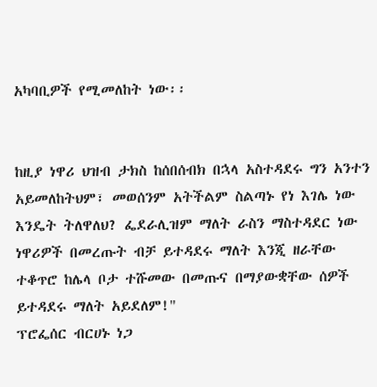አካባቢዎች የሚመለከት ነው፡፡


ከዚያ ነዋሪ ህዝብ ታክስ ከሰበሰብክ በኋላ አስተዳደሩ ግን አንተን አይመለከትህም፣ መወሰንም አትችልም ስልጣኑ የነ እገሌ ነው እንዴት ትለዋለህ? ፌደራሊዝም ማለት ራስን ማስተዳደር ነው ነዋሪዎች በመረጡት ብቻ ይተዳደሩ ማለት እንጂ ዘራቸው ተቆጥሮ ከሌላ ቦታ ተሹመው በመጡና በማያውቋቸው ሰዎች ይተዳደሩ ማለት አይደለም!"
ፕሮፌሰር ብርሀኑ ነጋ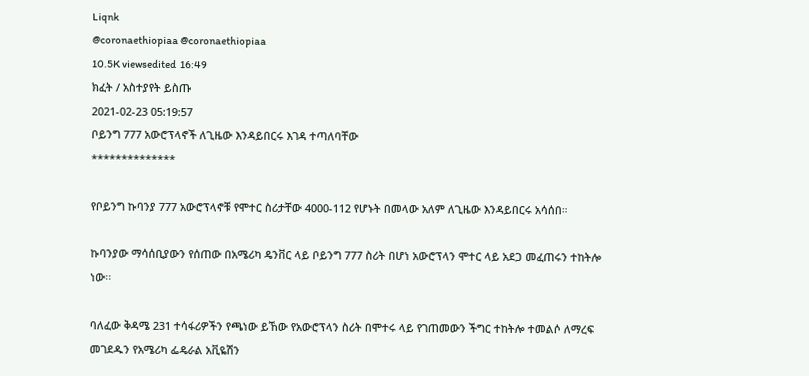Liqnk
@coronaethiopiaa @coronaethiopiaa
10.5K viewsedited  16:49
ክፈት / አስተያየት ይስጡ
2021-02-23 05:19:57
ቦይንግ 777 አውሮፕላኖች ለጊዜው እንዳይበርሩ እገዳ ተጣለባቸው
**************

የቦይንግ ኩባንያ 777 አውሮፕላኖቹ የሞተር ስሪታቸው 4000-112 የሆኑት በመላው አለም ለጊዜው እንዳይበርሩ አሳሰበ።

ኩባንያው ማሳሰቢያውን የሰጠው በአሜሪካ ዴንቨር ላይ ቦይንግ 777 ስሪት በሆነ አውሮፕላን ሞተር ላይ አደጋ መፈጠሩን ተከትሎ ነው፡፡

ባለፈው ቅዳሜ 231 ተሳፋሪዎችን የጫነው ይኸው የአውሮፕላን ስሪት በሞተሩ ላይ የገጠመውን ችግር ተከትሎ ተመልሶ ለማረፍ መገደዱን የአሜሪካ ፌዴራል አቪዬሽን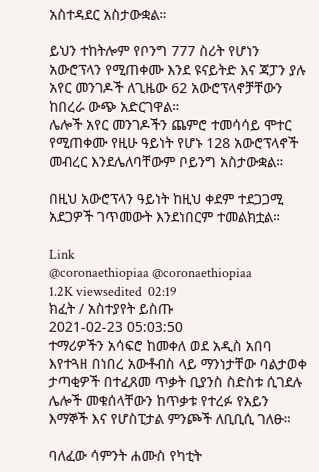አስተዳደር አስታውቋል።

ይህን ተከትሎም የቦንግ 777 ስሪት የሆነን አውሮፕላን የሚጠቀሙ እንደ ዩናይትድ እና ጃፓን ያሉ አየር መንገዶች ለጊዜው 62 አውሮፕላኖቻቸውን ከበረራ ውጭ አድርገዋል።
ሌሎች አየር መንገዶችን ጨምሮ ተመሳሳይ ሞተር የሚጠቀሙ የዚሁ ዓይነት የሆኑ 128 አውሮፕላኖች መብረር እንደሌለባቸውም ቦይንግ አስታውቋል።

በዚህ አውሮፕላን ዓይነት ከዚህ ቀደም ተደጋጋሚ አደጋዎች ገጥመውት እንደነበርም ተመልክቷል።

Link
@coronaethiopiaa @coronaethiopiaa
1.2K viewsedited  02:19
ክፈት / አስተያየት ይስጡ
2021-02-23 05:03:50
ተማሪዎችን አሳፍሮ ከመቀለ ወደ አዲስ አበባ እየተጓዘ በነበረ አውቶብስ ላይ ማንነታቸው ባልታወቀ ታጣቂዎች በተፈጸመ ጥቃት ቢያንስ ስድስቱ ሲገደሉ ሌሎች መቁሰላቸውን ከጥቃቱ የተረፉ የአይን እማኞች እና የሆስፒታል ምንጮች ለቢቢሲ ገለፁ።

ባለፈው ሳምንት ሐሙስ የካቲት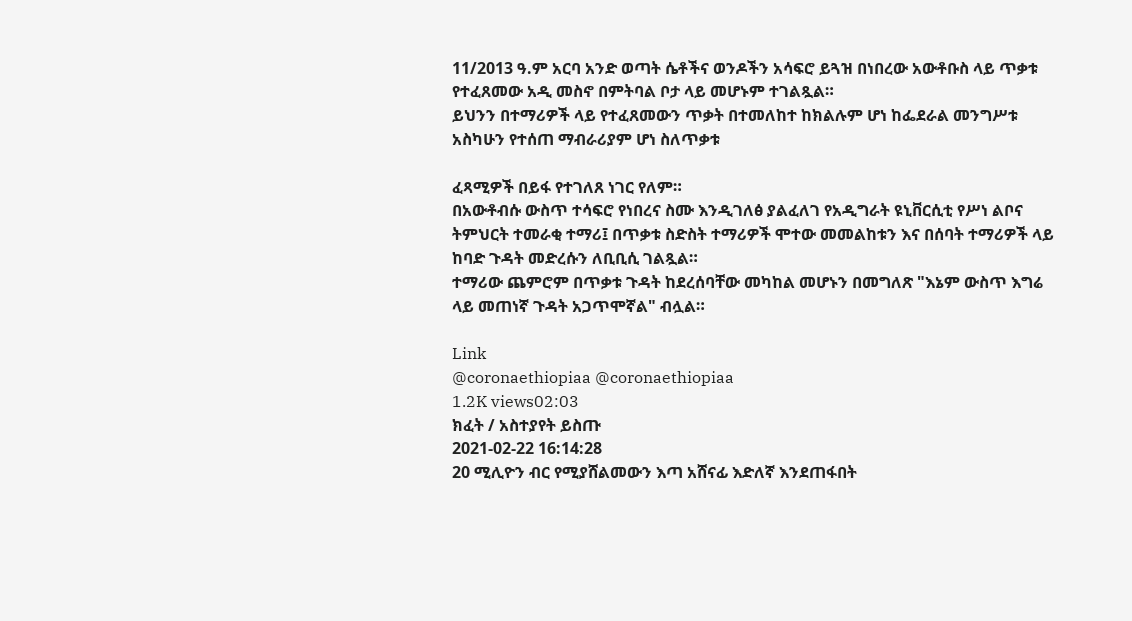11/2013 ዓ.ም አርባ አንድ ወጣት ሴቶችና ወንዶችን አሳፍሮ ይጓዝ በነበረው አውቶቡስ ላይ ጥቃቱ የተፈጸመው አዲ መስኖ በምትባል ቦታ ላይ መሆኑም ተገልጿል።
ይህንን በተማሪዎች ላይ የተፈጸመውን ጥቃት በተመለከተ ከክልሉም ሆነ ከፌደራል መንግሥቱ አስካሁን የተሰጠ ማብራሪያም ሆነ ስለጥቃቱ

ፈጻሚዎች በይፋ የተገለጸ ነገር የለም።
በአውቶብሱ ውስጥ ተሳፍሮ የነበረና ስሙ እንዲገለፅ ያልፈለገ የአዲግራት ዩኒቨርሲቲ የሥነ ልቦና ትምህርት ተመራቂ ተማሪ፤ በጥቃቱ ስድስት ተማሪዎች ሞተው መመልከቱን እና በሰባት ተማሪዎች ላይ ከባድ ጉዳት መድረሱን ለቢቢሲ ገልጿል።
ተማሪው ጨምሮም በጥቃቱ ጉዳት ከደረሰባቸው መካከል መሆኑን በመግለጽ "እኔም ውስጥ እግሬ ላይ መጠነኛ ጉዳት አጋጥሞኛል" ብሏል።

Link
@coronaethiopiaa @coronaethiopiaa
1.2K views02:03
ክፈት / አስተያየት ይስጡ
2021-02-22 16:14:28
20 ሚሊዮን ብር የሚያሸልመውን እጣ አሸናፊ እድለኛ እንደጠፋበት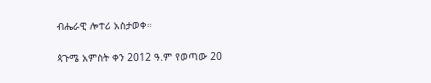ብሔራዊ ሎተሪ አስታወቀ።

ጳጉሜ አምስት ቀን 2012 ዓ.ም የወጣው 20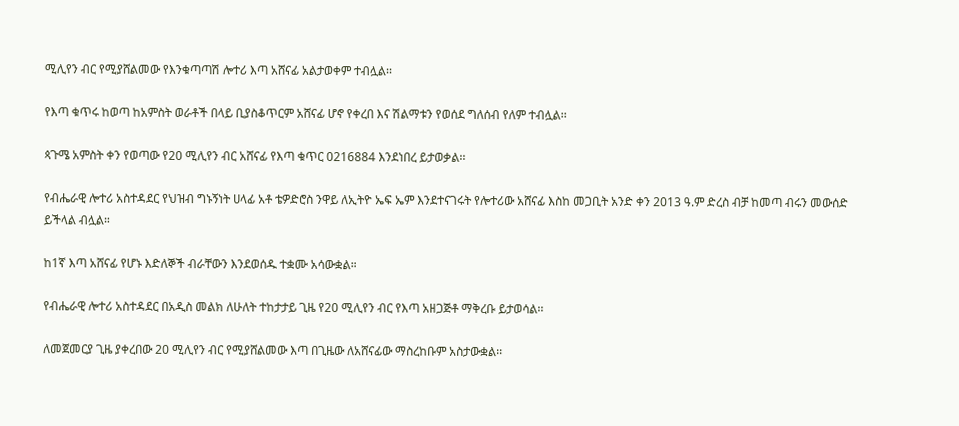ሚሊየን ብር የሚያሸልመው የእንቁጣጣሽ ሎተሪ እጣ አሸናፊ አልታወቀም ተብሏል፡፡

የእጣ ቁጥሩ ከወጣ ከአምስት ወራቶች በላይ ቢያስቆጥርም አሸናፊ ሆኖ የቀረበ እና ሽልማቱን የወሰደ ግለሰብ የለም ተብሏል፡፡

ጳጉሜ አምስት ቀን የወጣው የ20 ሚሊየን ብር አሸናፊ የእጣ ቁጥር 0216884 እንደነበረ ይታወቃል፡፡

የብሔራዊ ሎተሪ አስተዳደር የህዝብ ግኑኝነት ሀላፊ አቶ ቴዎድሮስ ንዋይ ለኢትዮ ኤፍ ኤም እንደተናገሩት የሎተሪው አሸናፊ እስከ መጋቢት አንድ ቀን 2013 ዓ.ም ድረስ ብቻ ከመጣ ብሩን መውሰድ ይችላል ብሏል።

ከ1ኛ እጣ አሸናፊ የሆኑ እድለኞች ብራቸውን እንደወሰዱ ተቋሙ አሳውቋል።

የብሔራዊ ሎተሪ አስተዳደር በአዲስ መልክ ለሁለት ተከታታይ ጊዜ የ20 ሚሊየን ብር የእጣ አዘጋጅቶ ማቅረቡ ይታወሳል፡፡

ለመጀመርያ ጊዜ ያቀረበው 20 ሚሊየን ብር የሚያሸልመው እጣ በጊዜው ለአሸናፊው ማስረከቡም አስታውቋል፡፡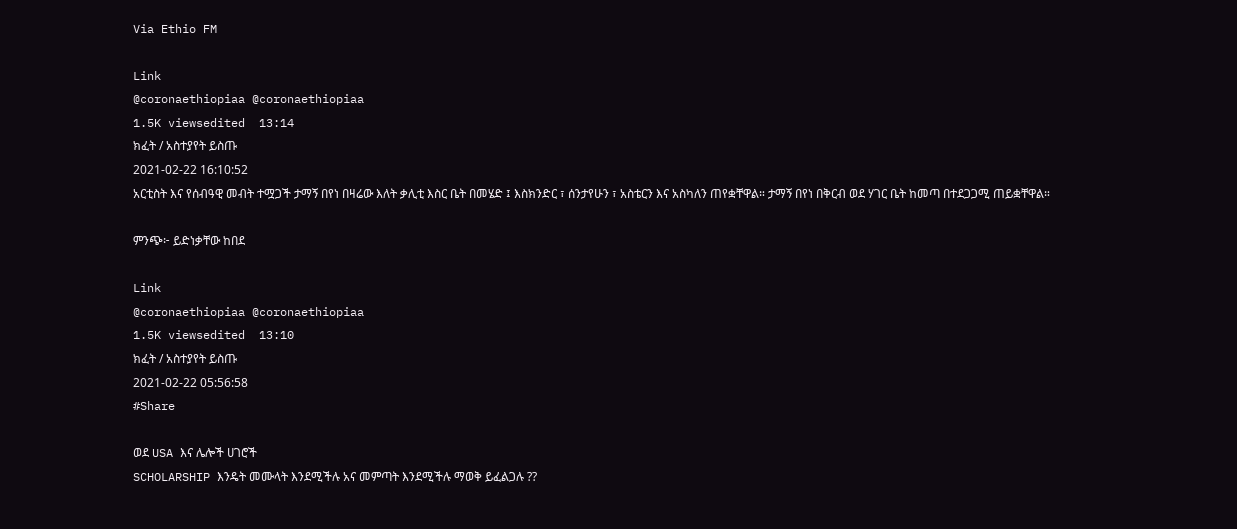Via Ethio FM

Link
@coronaethiopiaa @coronaethiopiaa
1.5K viewsedited  13:14
ክፈት / አስተያየት ይስጡ
2021-02-22 16:10:52
አርቲስት እና የሰብዓዊ መብት ተሟጋች ታማኝ በየነ በዛሬው እለት ቃሊቲ እስር ቤት በመሄድ ፤ እስክንድር ፣ ሰንታየሁን ፣ አስቴርን እና አስካለን ጠየቋቸዋል። ታማኝ በየነ በቅርብ ወደ ሃገር ቤት ከመጣ በተደጋጋሚ ጠይቋቸዋል።

ምንጭ፦ ይድነቃቸው ከበደ

Link
@coronaethiopiaa @coronaethiopiaa
1.5K viewsedited  13:10
ክፈት / አስተያየት ይስጡ
2021-02-22 05:56:58
#Share

ወደ USA እና ሌሎች ሀገሮች
SCHOLARSHIP እንዴት መሙላት እንደሚችሉ አና መምጣት እንደሚችሉ ማወቅ ይፈልጋሉ ??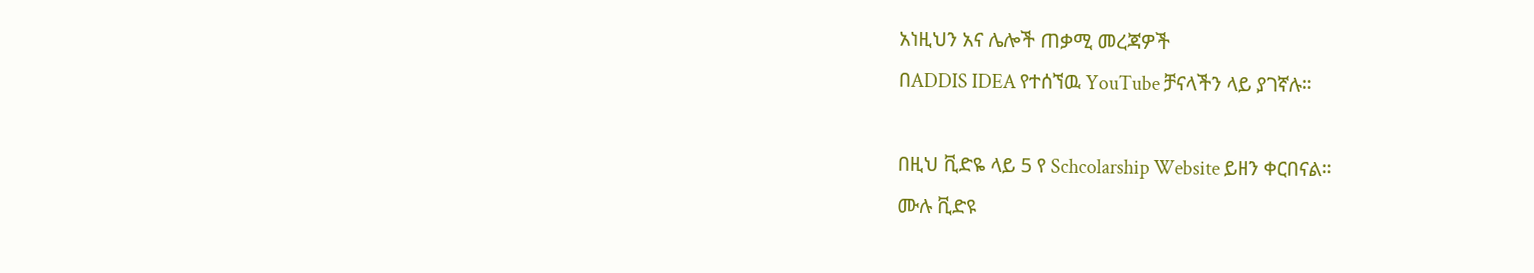አነዚህን አና ሌሎች ጠቃሚ መረጃዎች
በADDIS IDEA የተሰኘዉ YouTube ቻናላችን ላይ ያገኛሉ።

በዚህ ቪድዬ ላይ 5 የ Schcolarship Website ይዘን ቀርበናል።
ሙሉ ቪድዩ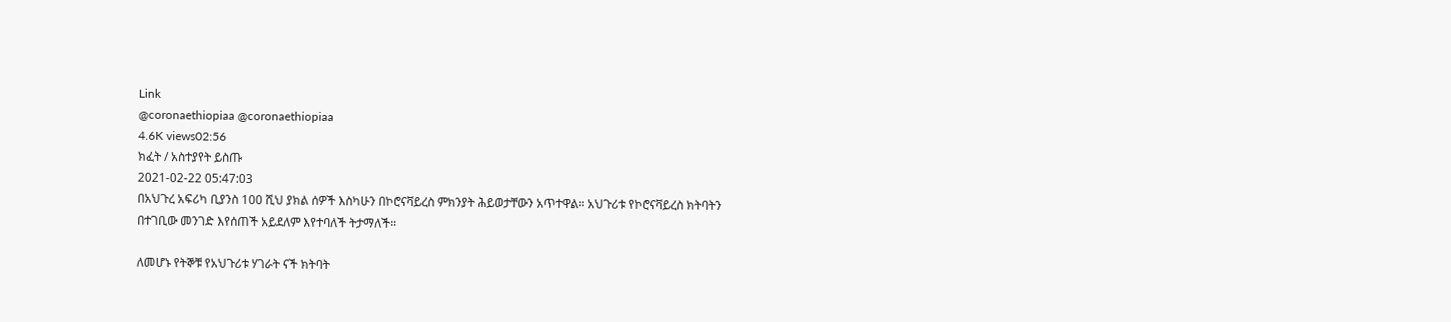Link
@coronaethiopiaa @coronaethiopiaa
4.6K views02:56
ክፈት / አስተያየት ይስጡ
2021-02-22 05:47:03
በአህጉረ አፍሪካ ቢያንስ 100 ሺህ ያክል ሰዎች እስካሁን በኮሮናቫይረስ ምክንያት ሕይወታቸውን አጥተዋል። አህጉሪቱ የኮሮናቫይረስ ክትባትን በተገቢው መንገድ እየሰጠች አይደለም እየተባለች ትታማለች።

ለመሆኑ የትኞቹ የአህጉሪቱ ሃገራት ናች ክትባት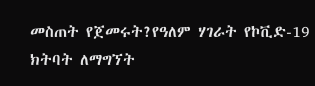መስጠት የጀመሩት?የዓለም ሃገራት የኮቪድ-19 ክትባት ለማግኘት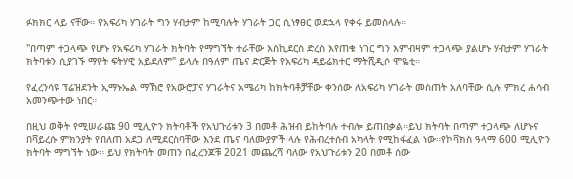ፉክክር ላይ ናቸው። የአፍሪካ ሃገራት ግን ሃብታም ከሚባሉት ሃገራት ጋር ሲነፃፀር ወደኋላ የቀሩ ይመስላሉ።

"በጣም ተጋላጭ የሆኑ የአፍሪካ ሃገራት ክትባት የማግኘት ተራቸው እስኪደርስ ድረስ እየጠቁ ነገር ግን እምብዛም ተጋላጭ ያልሆኑ ሃብታም ሃገራት ክትባቱን ሲያገኙ ማየት ፍትሃዊ አይደለም" ይላሉ በዓለም ጤና ድርጅት የአፍሪካ ዳይሬክተር ማትሺዲሶ ሞዬቲ።

የፈረንሳዩ ፕሬዝደንት ኢማኑኤል ማኽሮ የአውሮፓና ሃገራትና አሜሪካ ከክትባቶቻቸው ቀንሰው ለአፍሪካ ሃገራት መስጠት አለባቸው ሲሉ ምክረ ሐሳብ አመንጭተው ነበር።

በዚህ ወቅት የሚሠራጩ 90 ሚሊዮን ክትባቶች የአህጉሪቱን 3 በመቶ ሕዝብ ይከትባሉ ተብሎ ይጠበቃል።ይህ ክትባት በጣም ተጋላጭ ለሆኑና በቫይረሱ ምክንያት የበለጠ አደጋ ለሚደርስባቸው እንደ ጤና ባለሙያዎች ላሉ የሕብረተሰብ አካላት የሚከፋፈል ነው።የኮቫክስ ዓላማ 600 ሚሊዮን ክትባት ማግኘት ነው። ይህ የክትባት መጠን በፈረንጆቹ 2021 መጨረሻ ባለው የአህጉሪቱን 20 በመቶ ሰው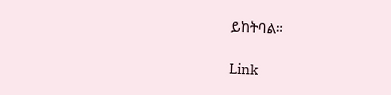ይከትባል።

Link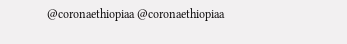@coronaethiopiaa @coronaethiopiaa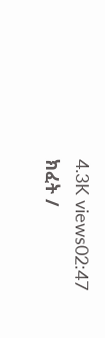4.3K views02:47
ክፈት /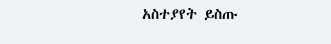አስተያየት ይስጡ